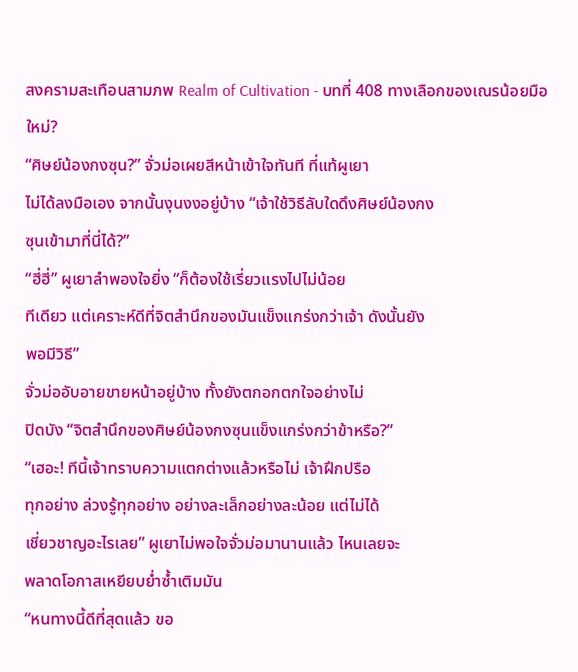สงครามสะเทือนสามภพ Realm of Cultivation - บทที่ 408 ทางเลือกของเณรน้อยมือใหม่?
“ศิษย์น้องกงซุน?” จั่วม่อเผยสีหน้าเข้าใจทันที ที่แท้ผูเยา
ไม่ได้ลงมือเอง จากนั้นงุนงงอยู่บ้าง “เจ้าใช้วิธีลับใดดึงศิษย์น้องกง
ซุนเข้ามาที่นี่ได้?”
“ฮี่ฮี่” ผูเยาลำพองใจยิ่ง “ก็ต้องใช้เรี่ยวแรงไปไม่น้อย
ทีเดียว แต่เคราะห์ดีที่จิตสำนึกของมันแข็งแกร่งกว่าเจ้า ดังนั้นยัง
พอมีวิธี”
จั่วม่ออับอายขายหน้าอยู่บ้าง ทั้งยังตกอกตกใจอย่างไม่
ปิดบัง “จิตสำนึกของศิษย์น้องกงซุนแข็งแกร่งกว่าข้าหรือ?”
“เฮอะ! ทีนี้เจ้าทราบความแตกต่างแล้วหรือไม่ เจ้าฝึกปรือ
ทุกอย่าง ล่วงรู้ทุกอย่าง อย่างละเล็กอย่างละน้อย แต่ไม่ได้
เชี่ยวชาญอะไรเลย” ผูเยาไม่พอใจจั่วม่อมานานแล้ว ไหนเลยจะ
พลาดโอกาสเหยียบยํ่าซํ้าเติมมัน
“หนทางนี้ดีที่สุดแล้ว ขอ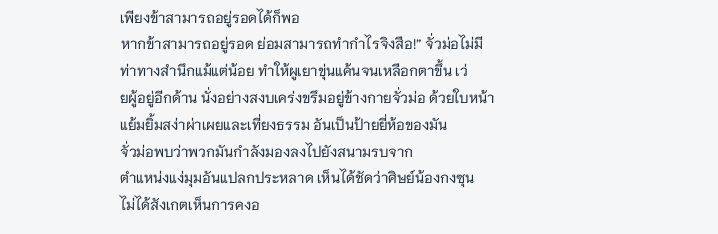เพียงข้าสามารถอยู่รอดได้ก็พอ
หากข้าสามารถอยู่รอด ย่อมสามารถทำกำไรจิงสือ!” จั่วม่อไม่มี
ท่าทางสำนึกแม้แต่น้อย ทำให้ผูเยาขุ่นแค้นจนเหลือกตาขึ้น เว่
ยผู้อยู่อีกด้าน นั่งอย่างสงบเคร่งขรึมอยู่ข้างกายจั่วม่อ ด้วยใบหน้า
แย้มยิ้มสง่าผ่าเผยและเที่ยงธรรม อันเป็นป้ายยี่ห้อของมัน
จั่วม่อพบว่าพวกมันกำลังมองลงไปยังสนามรบจาก
ตำแหน่งแง่มุมอันแปลกประหลาด เห็นได้ชัดว่าศิษย์น้องกงซุน
ไม่ได้สังเกตเห็นการคงอ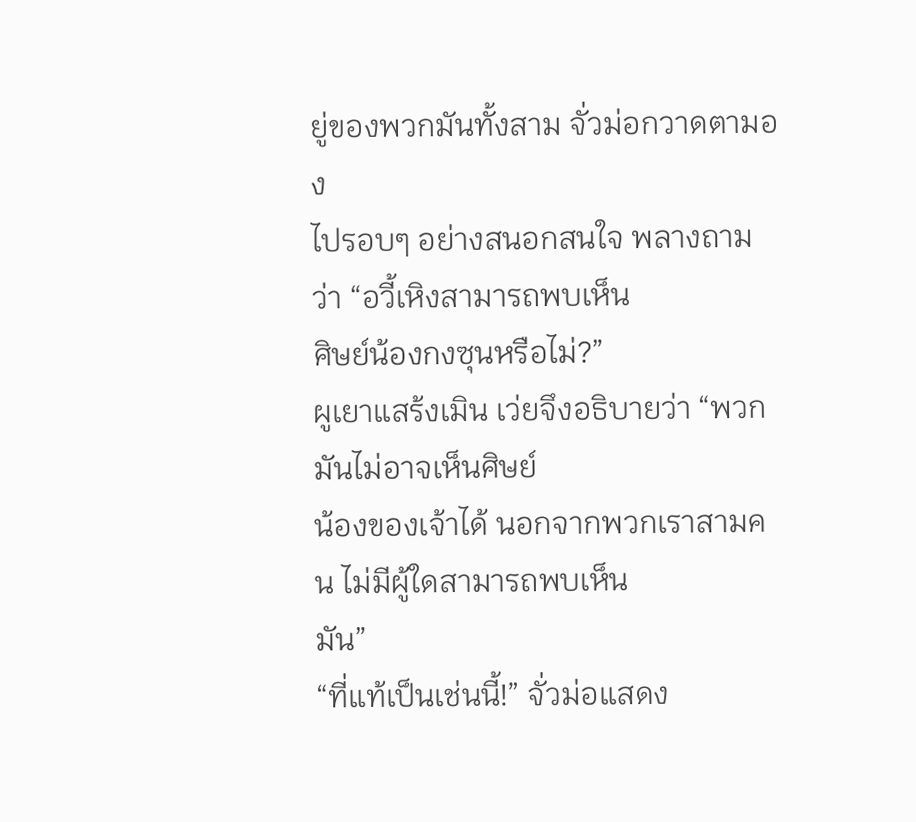ยู่ของพวกมันทั้งสาม จั่วม่อกวาดตามอง
ไปรอบๆ อย่างสนอกสนใจ พลางถามว่า “อวี้เหิงสามารถพบเห็น
ศิษย์น้องกงซุนหรือไม่?”
ผูเยาแสร้งเมิน เว่ยจึงอธิบายว่า “พวกมันไม่อาจเห็นศิษย์
น้องของเจ้าได้ นอกจากพวกเราสามคน ไม่มีผู้ใดสามารถพบเห็น
มัน”
“ที่แท้เป็นเช่นนี้!” จั่วม่อแสดง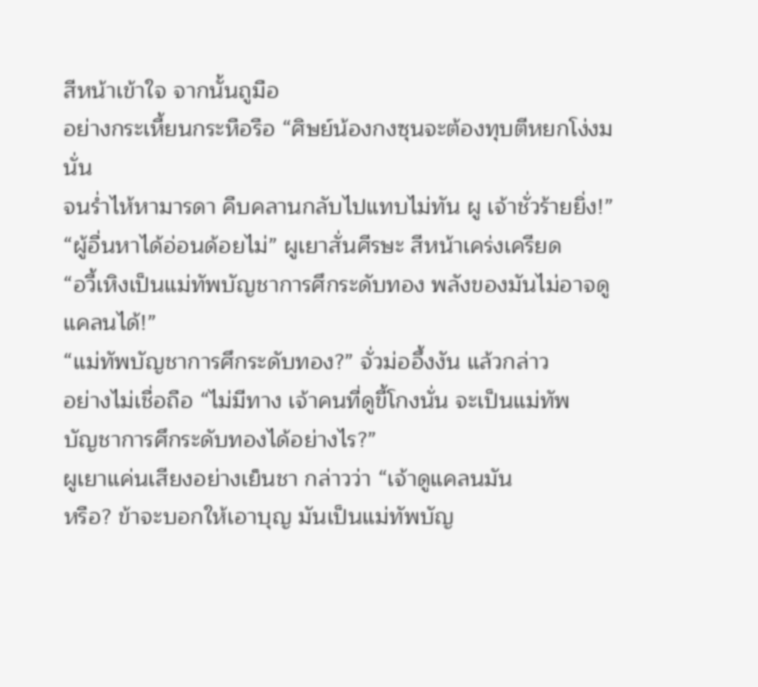สีหน้าเข้าใจ จากนั้นถูมือ
อย่างกระเหี้ยนกระหือรือ “ศิษย์น้องกงซุนจะต้องทุบตีหยกโง่งมนั่น
จนรํ่าไห้หามารดา คืบคลานกลับไปแทบไม่ทัน ผู เจ้าชั่วร้ายยิ่ง!”
“ผู้อื่นหาได้อ่อนด้อยไม่” ผูเยาสั่นศีรษะ สีหน้าเคร่งเครียด
“อวี้เหิงเป็นแม่ทัพบัญชาการศึกระดับทอง พลังของมันไม่อาจดู
แคลนได้!”
“แม่ทัพบัญชาการศึกระดับทอง?” จั่วม่ออึ้งงัน แล้วกล่าว
อย่างไม่เชื่อถือ “ไม่มีทาง เจ้าคนที่ดูขี้โกงนั่น จะเป็นแม่ทัพ
บัญชาการศึกระดับทองได้อย่างไร?”
ผูเยาแค่นเสียงอย่างเย็นชา กล่าวว่า “เจ้าดูแคลนมัน
หรือ? ข้าจะบอกให้เอาบุญ มันเป็นแม่ทัพบัญ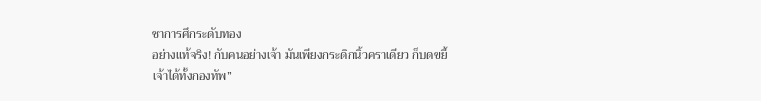ชาการศึกระดับทอง
อย่างแท้จริง! กับคนอย่างเจ้า มันเพียงกระดิกนิ้วคราเดียว ก็บดขยี้
เจ้าได้ทั้งกองทัพ”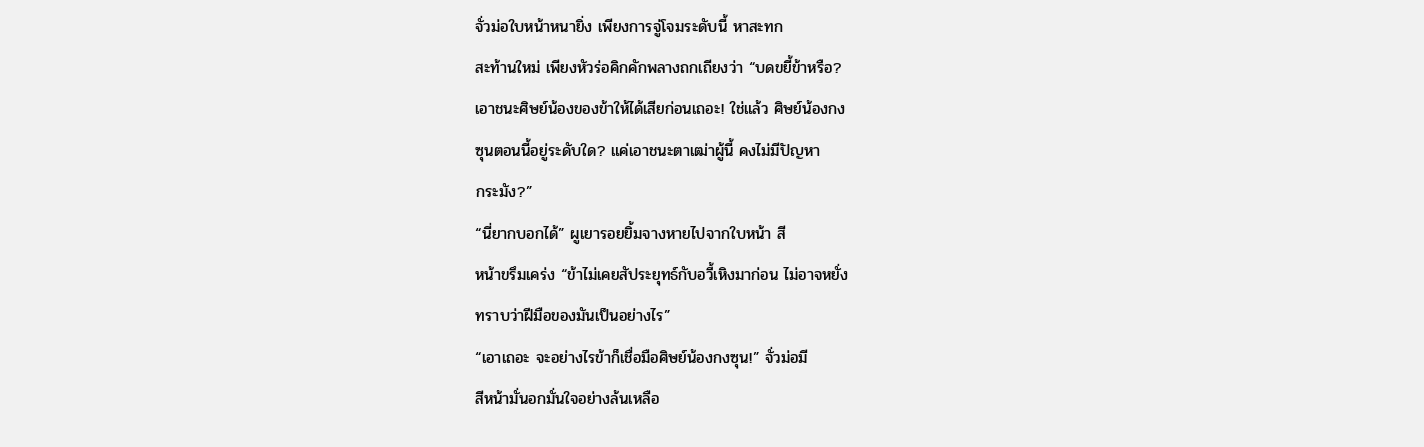จั่วม่อใบหน้าหนายิ่ง เพียงการจู่โจมระดับนี้ หาสะทก
สะท้านใหม่ เพียงหัวร่อคิกคักพลางถกเถียงว่า “บดขยี้ข้าหรือ?
เอาชนะศิษย์น้องของข้าให้ได้เสียก่อนเถอะ! ใช่แล้ว ศิษย์น้องกง
ซุนตอนนี้อยู่ระดับใด? แค่เอาชนะตาเฒ่าผู้นี้ คงไม่มีปัญหา
กระมัง?”
“นี่ยากบอกได้” ผูเยารอยยิ้มจางหายไปจากใบหน้า สี
หน้าขรึมเคร่ง “ข้าไม่เคยสัประยุทธ์กับอวี้เหิงมาก่อน ไม่อาจหยั่ง
ทราบว่าฝีมือของมันเป็นอย่างไร”
“เอาเถอะ จะอย่างไรข้าก็เชื่อมือศิษย์น้องกงซุน!” จั่วม่อมี
สีหน้ามั่นอกมั่นใจอย่างล้นเหลือ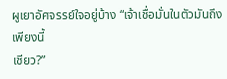ผูเยาอัศจรรย์ใจอยู่บ้าง “เจ้าเชื่อมั่นในตัวมันถึงเพียงนี้
เชียว?”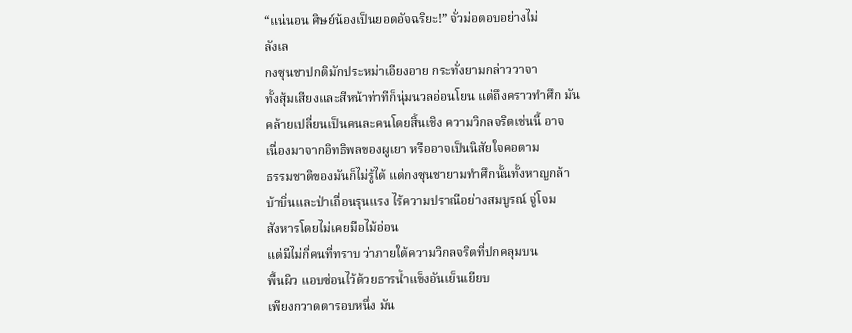“แน่นอน ศิษย์น้องเป็นยอดอัจฉริยะ!” จั่วม่อตอบอย่างไม่
ลังเล
กงซุนชาปกติมักประหม่าเอียงอาย กระทั่งยามกล่าววาจา
ทั้งสุ้มเสียงและสีหน้าท่าทีก็นุ่มนวลอ่อนโยน แต่ถึงคราวทำศึก มัน
คล้ายเปลี่ยนเป็นคนละคนโดยสิ้นเชิง ความวิกลจริตเช่นนี้ อาจ
เนื่องมาจากอิทธิพลของผูเยา หรืออาจเป็นนิสัยใจคอตาม
ธรรมชาติของมันก็ไม่รู้ได้ แต่กงซุนชายามทำศึกนั้นทั้งหาญกล้า
บ้าบิ่นและป่าเถื่อนรุนแรง ไร้ความปราณีอย่างสมบูรณ์ จู่โจม
สังหารโดยไม่เคยมือไม้อ่อน
แต่มีไม่กี่คนที่ทราบ ว่าภายใต้ความวิกลจริตที่ปกคลุมบน
พื้นผิว แอบซ่อนไว้ด้วยธารนํ้าแข็งอันเย็นเยียบ
เพียงกวาดตารอบหนึ่ง มัน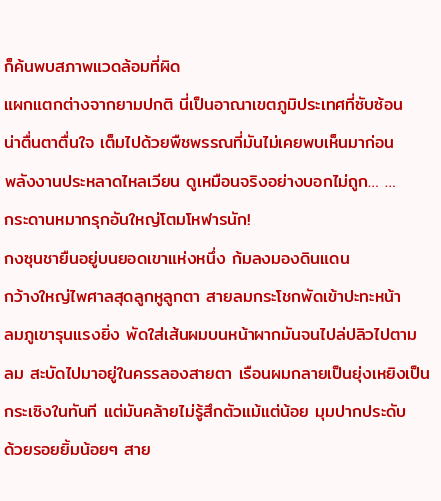ก็ค้นพบสภาพแวดล้อมที่ผิด
แผกแตกต่างจากยามปกติ นี่เป็นอาณาเขตภูมิประเทศที่ซับซ้อน
น่าตื่นตาตื่นใจ เต็มไปด้วยพืชพรรณที่มันไม่เคยพบเห็นมาก่อน
พลังงานประหลาดไหลเวียน ดูเหมือนจริงอย่างบอกไม่ถูก… …
กระดานหมากรุกอันใหญ่โตมโหฬารนัก!
กงซุนชายืนอยู่บนยอดเขาแห่งหนึ่ง ก้มลงมองดินแดน
กว้างใหญ่ไพศาลสุดลูกหูลูกตา สายลมกระโชกพัดเข้าปะทะหน้า
ลมภูเขารุนแรงยิ่ง พัดใส่เส้นผมบนหน้าผากมันจนไปล่ปลิวไปตาม
ลม สะบัดไปมาอยู่ในครรลองสายตา เรือนผมกลายเป็นยุ่งเหยิงเป็น
กระเซิงในทันที แต่มันคล้ายไม่รู้สึกตัวแม้แต่น้อย มุมปากประดับ
ด้วยรอยยิ้มน้อยๆ สาย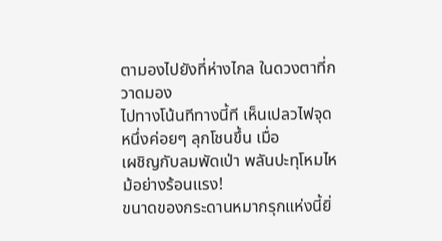ตามองไปยังที่ห่างไกล ในดวงตาที่กวาดมอง
ไปทางโน้นทีทางนี้ที เห็นเปลวไฟจุดหนึ่งค่อยๆ ลุกโชนขึ้น เมื่อ
เผชิญกับลมพัดเป่า พลันปะทุโหมไหม้อย่างร้อนแรง!
ขนาดของกระดานหมากรุกแห่งนี้ยิ่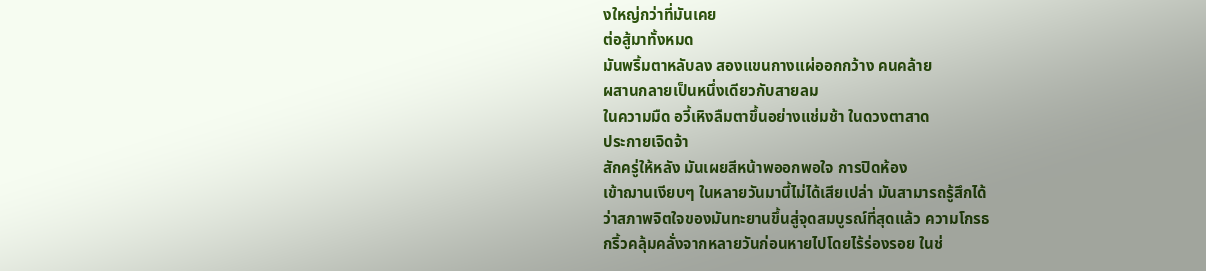งใหญ่กว่าที่มันเคย
ต่อสู้มาทั้งหมด
มันพริ้มตาหลับลง สองแขนกางแผ่ออกกว้าง คนคล้าย
ผสานกลายเป็นหนึ่งเดียวกับสายลม
ในความมืด อวี้เหิงลืมตาขึ้นอย่างแช่มช้า ในดวงตาสาด
ประกายเจิดจ้า
สักครู่ให้หลัง มันเผยสีหน้าพออกพอใจ การปิดห้อง
เข้าฌานเงียบๆ ในหลายวันมานี้ไม่ได้เสียเปล่า มันสามารถรู้สึกได้
ว่าสภาพจิตใจของมันทะยานขึ้นสู่จุดสมบูรณ์ที่สุดแล้ว ความโกรธ
กริ้วคลุ้มคลั่งจากหลายวันก่อนหายไปโดยไร้ร่องรอย ในช่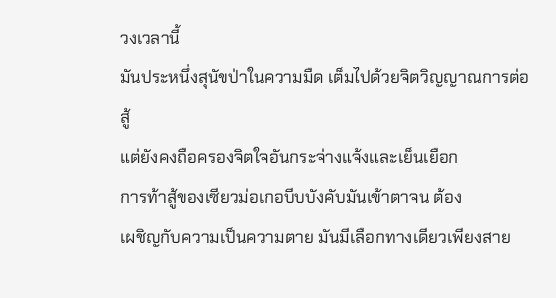วงเวลานี้
มันประหนึ่งสุนัขป่าในความมืด เต็มไปด้วยจิตวิญญาณการต่อสู้
แต่ยังคงถือครองจิตใจอันกระจ่างแจ้งและเย็นเยือก
การท้าสู้ของเซียวม่อเกอบีบบังคับมันเข้าตาจน ต้อง
เผชิญกับความเป็นความตาย มันมีเลือกทางเดียวเพียงสาย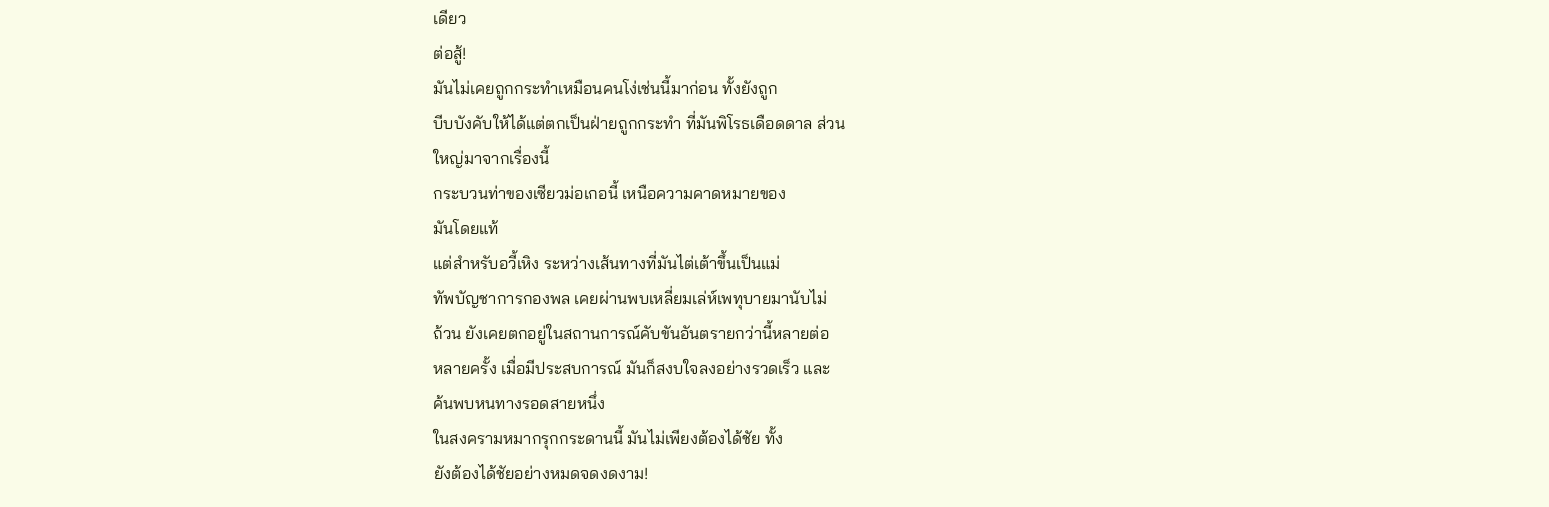เดียว
ต่อสู้!
มันไม่เคยถูกกระทำเหมือนคนโง่เช่นนี้มาก่อน ทั้งยังถูก
บีบบังคับให้ได้แต่ตกเป็นฝ่ายถูกกระทำ ที่มันพิโรธเดือดดาล ส่วน
ใหญ่มาจากเรื่องนี้
กระบวนท่าของเซียวม่อเกอนี้ เหนือความคาดหมายของ
มันโดยแท้
แต่สำหรับอวี้เหิง ระหว่างเส้นทางที่มันไต่เต้าขึ้นเป็นแม่
ทัพบัญชาการกองพล เคยผ่านพบเหลี่ยมเล่ห์เพทุบายมานับไม่
ถ้วน ยังเคยตกอยู่ในสถานการณ์คับขันอันตรายกว่านี้หลายต่อ
หลายครั้ง เมื่อมีประสบการณ์ มันก็สงบใจลงอย่างรวดเร็ว และ
ค้นพบหนทางรอดสายหนึ่ง
ในสงครามหมากรุกกระดานนี้ มันไม่เพียงต้องได้ชัย ทั้ง
ยังต้องได้ชัยอย่างหมดจดงดงาม!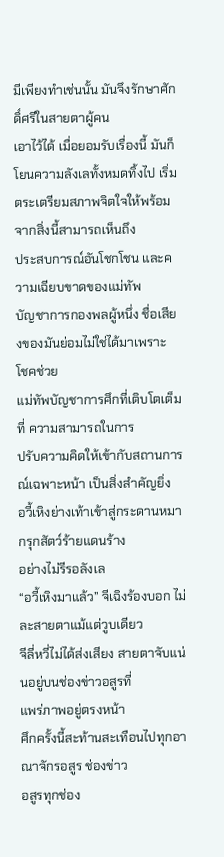มีเพียงทำเช่นนั้น มันจึงรักษาศักดิ์ศรีในสายตาผู้คน
เอาไว้ได้ เมื่อยอมรับเรื่องนี้ มันก็โยนความลังเลทั้งหมดทิ้งไป เริ่ม
ตระเตรียมสภาพจิตใจให้พร้อม จากสิ่งนี้สามารถเห็นถึง
ประสบการณ์อันโชกโชน และความเฉียบขาดของแม่ทัพ
บัญชาการกองพลผู้หนึ่ง ชื่อเสียงของมันย่อมไม่ใช่ได้มาเพราะ
โชคช่วย
แม่ทัพบัญชาการศึกที่เติบโตเต็มที่ ความสามารถในการ
ปรับความคิดให้เข้ากับสถานการณ์เฉพาะหน้า เป็นสิ่งสำคัญยิ่ง
อวี้เหิงย่างเท้าเข้าสู่กระดานหมากรุกสัตว์ร้ายแดนร้าง
อย่างไม่รีรอลังเล
“อวี้เหิงมาแล้ว” จีเฉิงร้องบอก ไม่ละสายตาแม้แต่วูบเดียว
จีลี่หวี่ไม่ได้ส่งเสียง สายตาจับแน่นอยู่บนช่องข่าวอสูรที่
แพร่ภาพอยู่ตรงหน้า
ศึกครั้งนี้สะท้านสะเทือนไปทุกอาณาจักรอสูร ช่องข่าว
อสูรทุกช่อง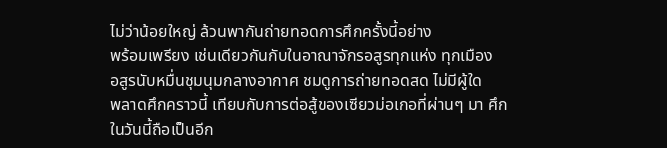ไม่ว่าน้อยใหญ่ ล้วนพากันถ่ายทอดการศึกครั้งนี้อย่าง
พร้อมเพรียง เช่นเดียวกันกับในอาณาจักรอสูรทุกแห่ง ทุกเมือง
อสูรนับหมื่นชุมนุมกลางอากาศ ชมดูการถ่ายทอดสด ไม่มีผู้ใด
พลาดศึกคราวนี้ เทียบกับการต่อสู้ของเซียวม่อเกอที่ผ่านๆ มา ศึก
ในวันนี้ถือเป็นอีก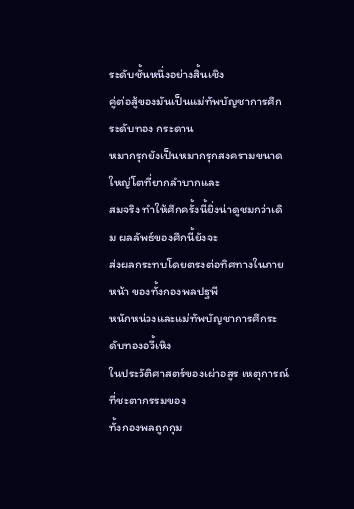ระดับชั้นหนึ่งอย่างสิ้นเชิง
คู่ต่อสู้ของมันเป็นแม่ทัพบัญชาการศึกระดับทอง กระดาน
หมากรุกยังเป็นหมากรุกสงครามขนาดใหญ่โตที่ยากลำบากและ
สมจริง ทำให้ศึกครั้งนี้ยิ่งน่าดูชมกว่าเดิม ผลลัพธ์ของศึกนี้ยังจะ
ส่งผลกระทบโดยตรงต่อทิศทางในภายหน้า ของทั้งกองพลปฐพี
หนักหน่วงและแม่ทัพบัญชาการศึกระดับทองอวี้เหิง
ในประวัติศาสตร์ของเผ่าอสูร เหตุการณ์ที่ชะตากรรมของ
ทั้งกองพลถูกกุม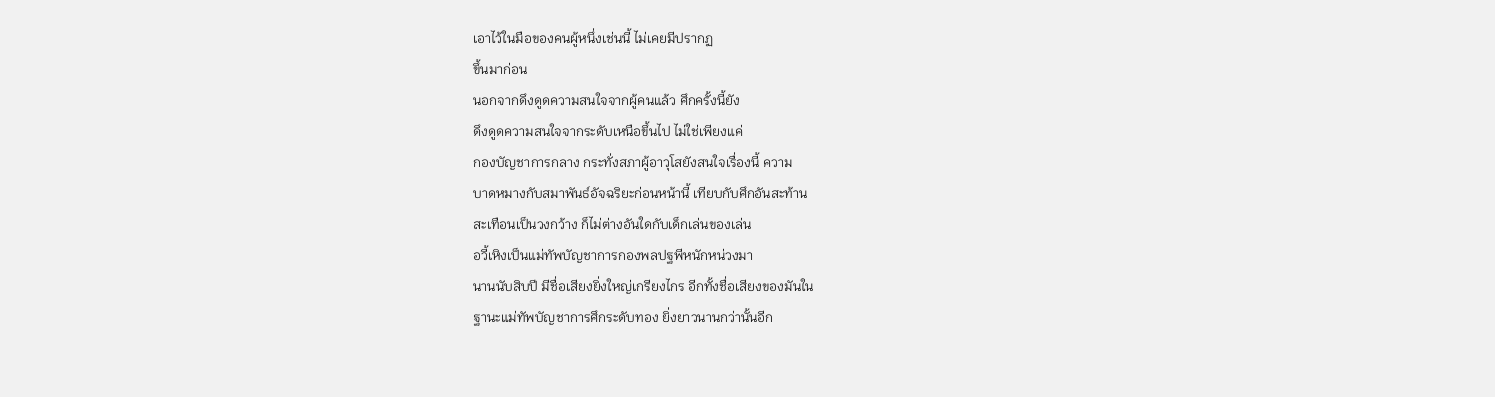เอาไว้ในมือของคนผู้หนึ่งเช่นนี้ ไม่เคยมีปรากฏ
ขึ้นมาก่อน
นอกจากดึงดูดความสนใจจากผู้คนแล้ว ศึกครั้งนี้ยัง
ดึงดูดความสนใจจากระดับเหนือขึ้นไป ไม่ใช่เพียงแค่
กองบัญชาการกลาง กระทั่งสภาผู้อาวุโสยังสนใจเรื่องนี้ ความ
บาดหมางกับสมาพันธ์อัจฉริยะก่อนหน้านี้ เทียบกับศึกอันสะท้าน
สะเทือนเป็นวงกว้าง ก็ไม่ต่างอันใดกับเด็กเล่นของเล่น
อวี้เหิงเป็นแม่ทัพบัญชาการกองพลปฐพีหนักหน่วงมา
นานนับสิบปี มีชื่อเสียงยิ่งใหญ่เกรียงไกร อีกทั้งชื่อเสียงของมันใน
ฐานะแม่ทัพบัญชาการศึกระดับทอง ยิ่งยาวนานกว่านั้นอีก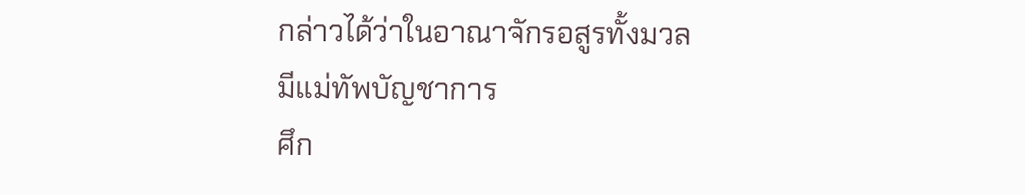กล่าวได้ว่าในอาณาจักรอสูรทั้งมวล มีแม่ทัพบัญชาการ
ศึก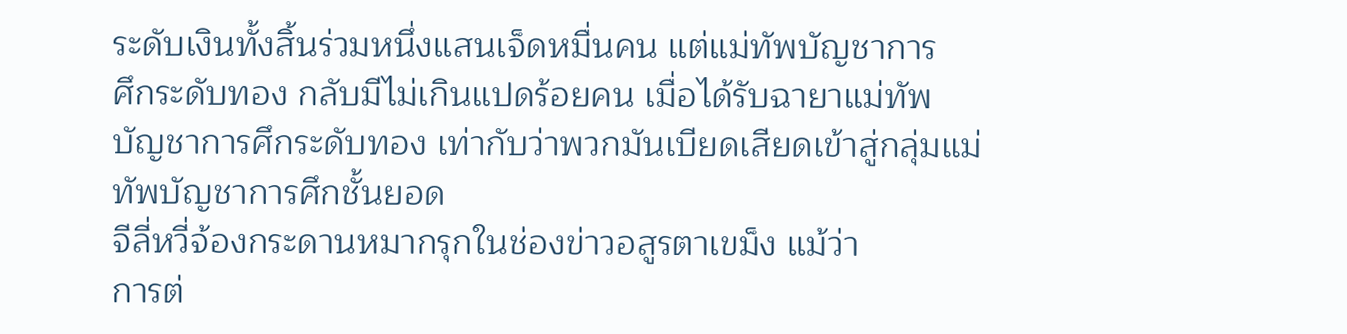ระดับเงินทั้งสิ้นร่วมหนึ่งแสนเจ็ดหมื่นคน แต่แม่ทัพบัญชาการ
ศึกระดับทอง กลับมีไม่เกินแปดร้อยคน เมื่อได้รับฉายาแม่ทัพ
บัญชาการศึกระดับทอง เท่ากับว่าพวกมันเบียดเสียดเข้าสู่กลุ่มแม่
ทัพบัญชาการศึกชั้นยอด
จีลี่หวี่จ้องกระดานหมากรุกในช่องข่าวอสูรตาเขม็ง แม้ว่า
การต่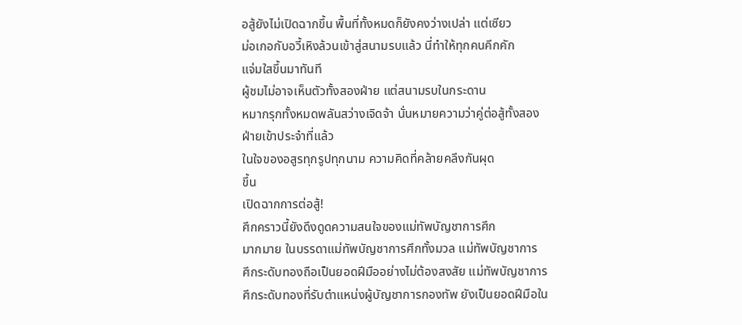อสู้ยังไม่เปิดฉากขึ้น พื้นที่ทั้งหมดก็ยังคงว่างเปล่า แต่เซียว
ม่อเกอกับอวี้เหิงล้วนเข้าสู่สนามรบแล้ว นี่ทำให้ทุกคนคึกคัก
แจ่มใสขึ้นมาทันที
ผู้ชมไม่อาจเห็นตัวทั้งสองฝ่าย แต่สนามรบในกระดาน
หมากรุกทั้งหมดพลันสว่างเจิดจ้า นั่นหมายความว่าคู่ต่อสู้ทั้งสอง
ฝ่ายเข้าประจำที่แล้ว
ในใจของอสูรทุกรูปทุกนาม ความคิดที่คล้ายคลึงกันผุด
ขึ้น
เปิดฉากการต่อสู้!
ศึกคราวนี้ยังดึงดูดความสนใจของแม่ทัพบัญชาการศึก
มากมาย ในบรรดาแม่ทัพบัญชาการศึกทั้งมวล แม่ทัพบัญชาการ
ศึกระดับทองถือเป็นยอดฝีมืออย่างไม่ต้องสงสัย แม่ทัพบัญชาการ
ศึกระดับทองที่รับตำแหน่งผู้บัญชาการกองทัพ ยังเป็นยอดฝีมือใน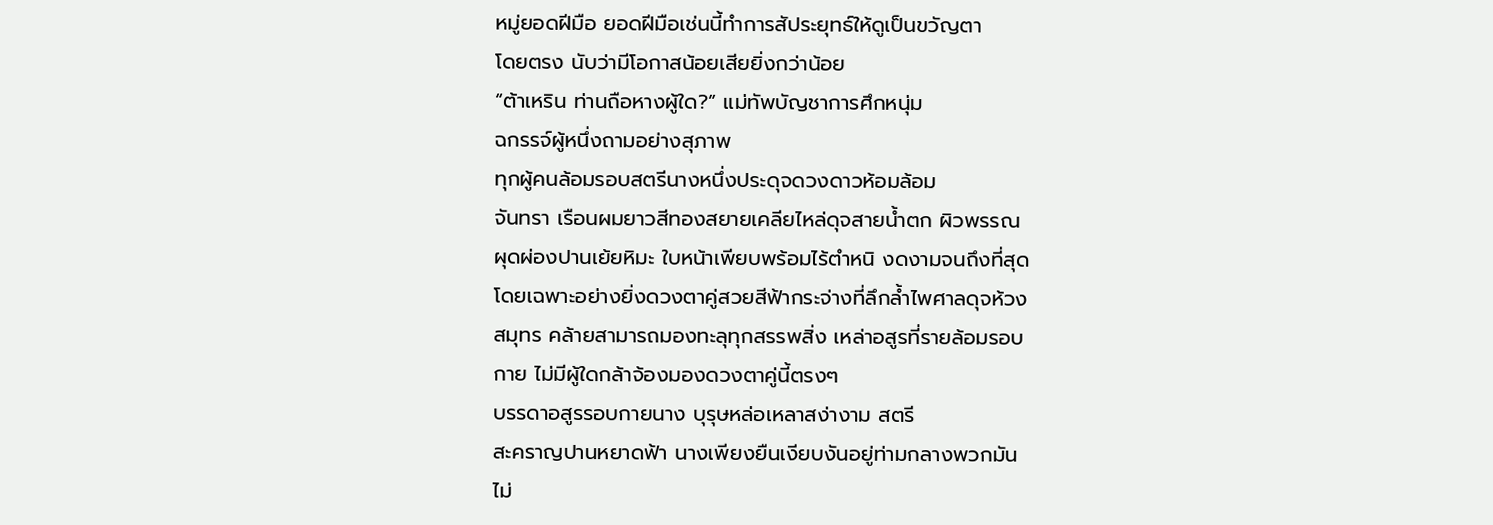หมู่ยอดฝีมือ ยอดฝีมือเช่นนี้ทำการสัประยุทธ์ให้ดูเป็นขวัญตา
โดยตรง นับว่ามีโอกาสน้อยเสียยิ่งกว่าน้อย
“ต้าเหริน ท่านถือหางผู้ใด?” แม่ทัพบัญชาการศึกหนุ่ม
ฉกรรจ์ผู้หนึ่งถามอย่างสุภาพ
ทุกผู้คนล้อมรอบสตรีนางหนึ่งประดุจดวงดาวห้อมล้อม
จันทรา เรือนผมยาวสีทองสยายเคลียไหล่ดุจสายนํ้าตก ผิวพรรณ
ผุดผ่องปานเย้ยหิมะ ใบหน้าเพียบพร้อมไร้ตำหนิ งดงามจนถึงที่สุด
โดยเฉพาะอย่างยิ่งดวงตาคู่สวยสีฟ้ากระจ่างที่ลึกลํ้าไพศาลดุจห้วง
สมุทร คล้ายสามารถมองทะลุทุกสรรพสิ่ง เหล่าอสูรที่รายล้อมรอบ
กาย ไม่มีผู้ใดกล้าจ้องมองดวงตาคู่นี้ตรงๆ
บรรดาอสูรรอบกายนาง บุรุษหล่อเหลาสง่างาม สตรี
สะคราญปานหยาดฟ้า นางเพียงยืนเงียบงันอยู่ท่ามกลางพวกมัน
ไม่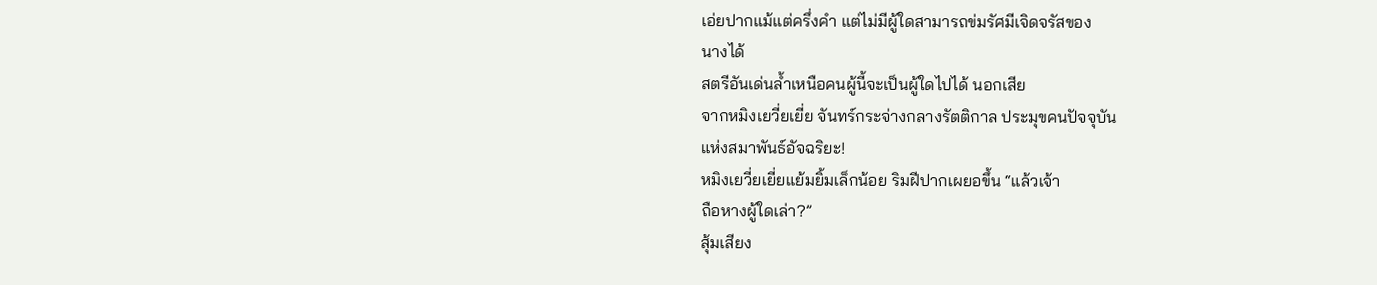เอ่ยปากแม้แต่ครึ่งคำ แต่ไม่มีผู้ใดสามารถข่มรัศมีเจิดจรัสของ
นางได้
สตรีอันเด่นลํ้าเหนือคนผู้นี้จะเป็นผู้ใดไปได้ นอกเสีย
จากหมิงเยวี่ยเยี่ย จันทร์กระจ่างกลางรัตติกาล ประมุขคนปัจจุบัน
แห่งสมาพันธ์อัจฉริยะ!
หมิงเยวี่ยเยี่ยแย้มยิ้มเล็กน้อย ริมฝีปากเผยอขึ้น “แล้วเจ้า
ถือหางผู้ใดเล่า?”
สุ้มเสียง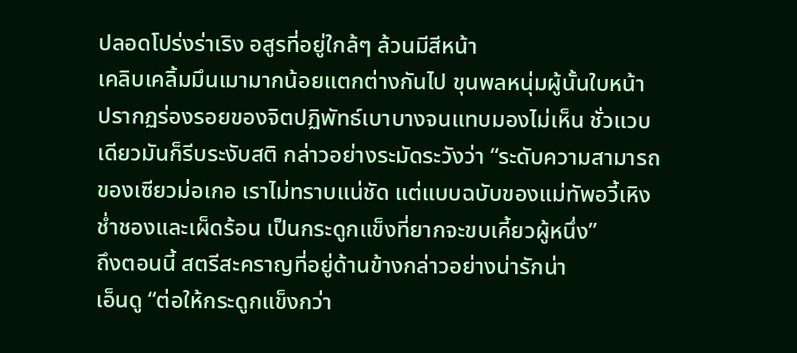ปลอดโปร่งร่าเริง อสูรที่อยู่ใกล้ๆ ล้วนมีสีหน้า
เคลิบเคลิ้มมึนเมามากน้อยแตกต่างกันไป ขุนพลหนุ่มผู้นั้นใบหน้า
ปรากฏร่องรอยของจิตปฏิพัทธ์เบาบางจนแทบมองไม่เห็น ชั่วแวบ
เดียวมันก็รีบระงับสติ กล่าวอย่างระมัดระวังว่า “ระดับความสามารถ
ของเซียวม่อเกอ เราไม่ทราบแน่ชัด แต่แบบฉบับของแม่ทัพอวี้เหิง
ชํ่าชองและเผ็ดร้อน เป็นกระดูกแข็งที่ยากจะขบเคี้ยวผู้หนึ่ง”
ถึงตอนนี้ สตรีสะคราญที่อยู่ด้านข้างกล่าวอย่างน่ารักน่า
เอ็นดู “ต่อให้กระดูกแข็งกว่า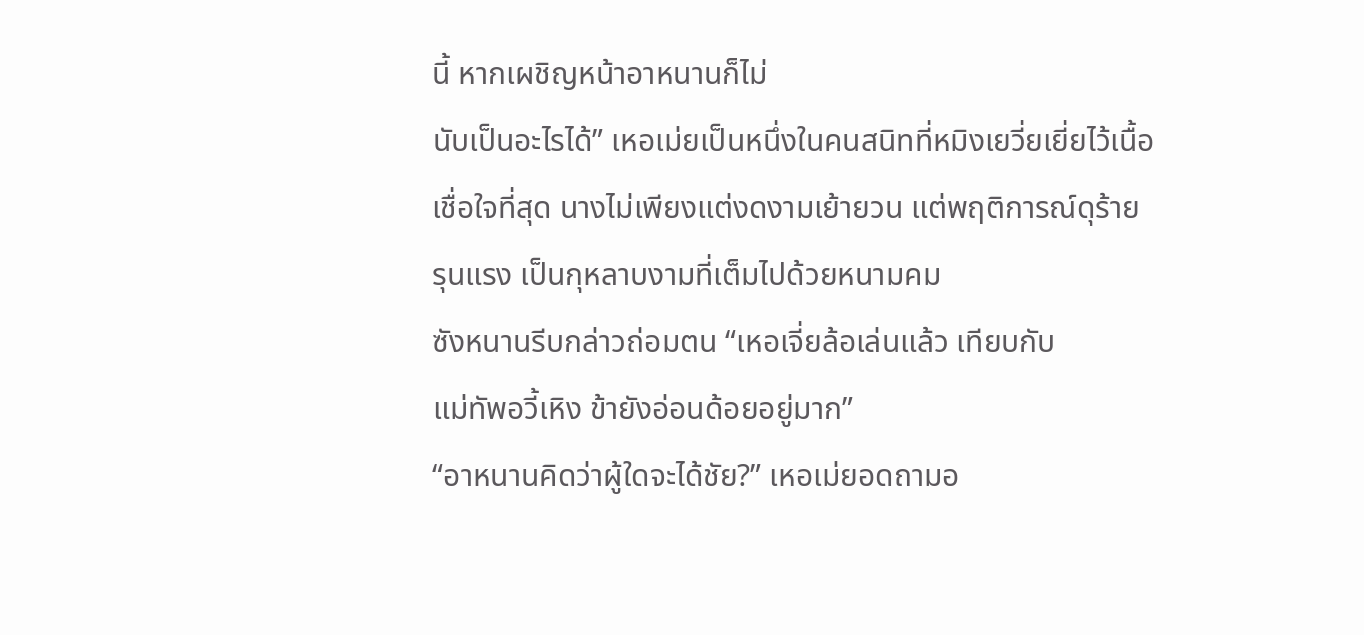นี้ หากเผชิญหน้าอาหนานก็ไม่
นับเป็นอะไรได้” เหอเม่ยเป็นหนึ่งในคนสนิทที่หมิงเยวี่ยเยี่ยไว้เนื้อ
เชื่อใจที่สุด นางไม่เพียงแต่งดงามเย้ายวน แต่พฤติการณ์ดุร้าย
รุนแรง เป็นกุหลาบงามที่เต็มไปด้วยหนามคม
ซังหนานรีบกล่าวถ่อมตน “เหอเจี่ยล้อเล่นแล้ว เทียบกับ
แม่ทัพอวี้เหิง ข้ายังอ่อนด้อยอยู่มาก”
“อาหนานคิดว่าผู้ใดจะได้ชัย?” เหอเม่ยอดถามอ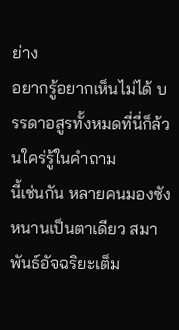ย่าง
อยากรู้อยากเห็นไม่ได้ บรรดาอสูรทั้งหมดที่นี่ก็ล้วนใคร่รู้ในคำถาม
นี้เช่นกัน หลายคนมองซังหนานเป็นตาเดียว สมาพันธ์อัจฉริยะเต็ม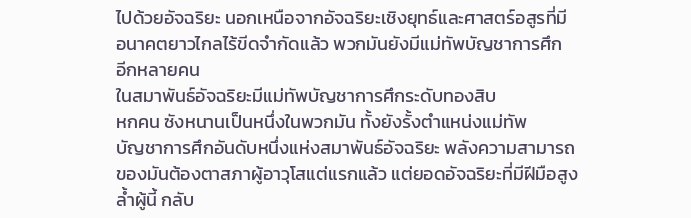ไปด้วยอัจฉริยะ นอกเหนือจากอัจฉริยะเชิงยุทธ์และศาสตร์อสูรที่มี
อนาคตยาวไกลไร้ขีดจำกัดแล้ว พวกมันยังมีแม่ทัพบัญชาการศึก
อีกหลายคน
ในสมาพันธ์อัจฉริยะมีแม่ทัพบัญชาการศึกระดับทองสิบ
หกคน ซังหนานเป็นหนึ่งในพวกมัน ทั้งยังรั้งตำแหน่งแม่ทัพ
บัญชาการศึกอันดับหนึ่งแห่งสมาพันธ์อัจฉริยะ พลังความสามารถ
ของมันต้องตาสภาผู้อาวุโสแต่แรกแล้ว แต่ยอดอัจฉริยะที่มีฝีมือสูง
ลํ้าผู้นี้ กลับ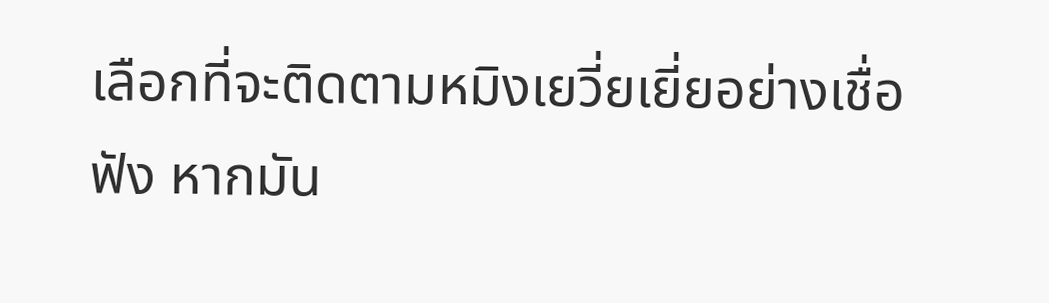เลือกที่จะติดตามหมิงเยวี่ยเยี่ยอย่างเชื่อฟัง หากมัน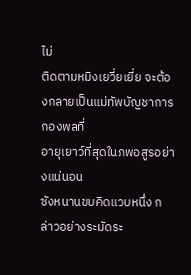ไม่
ติดตามหมิงเยวี่ยเยี่ย จะต้องกลายเป็นแม่ทัพบัญชาการกองพลที่
อายุเยาว์ที่สุดในภพอสูรอย่างแน่นอน
ซังหนานขบคิดแวบหนึ่ง กล่าวอย่างระมัดระ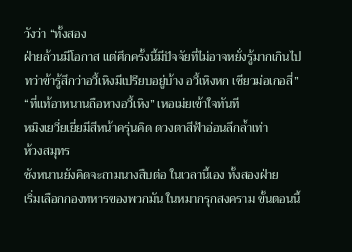วังว่า “ทั้งสอง
ฝ่ายล้วนมีโอกาส แต่ศึกครั้งนี้มีปัจจัยที่ไม่อาจหยั่งรู้มากเกินไป
ทว่าข้ารู้สึกว่าอวี้เหิงมีเปรียบอยู่บ้าง อวี้เหิงหก เซียวม่อเกอสี่”
“ที่แท้อาหนานถือหางอวี้เหิง” เหอเม่ยเข้าใจทันที
หมิงเยวี่ยเยี่ยมีสีหน้าครุ่นคิด ดวงตาสีฟ้าอ่อนลึกลํ้าเท่า
ห้วงสมุทร
ซังหนานยังคิดจะถามนางสืบต่อ ในเวลานี้เอง ทั้งสองฝ่าย
เริ่มเลือกกองทหารของพวกมัน ในหมากรุกสงคราม ขั้นตอนนี้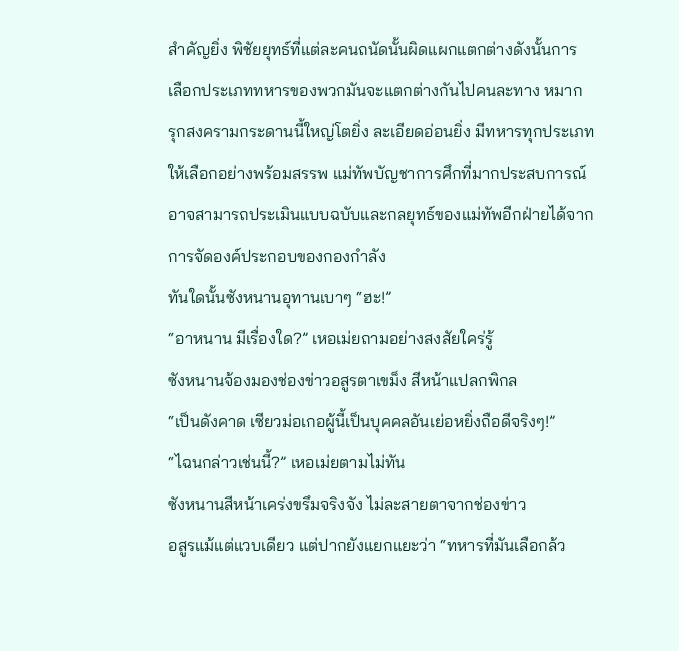สำคัญยิ่ง พิชัยยุทธ์ที่แต่ละคนถนัดนั้นผิดแผกแตกต่างดังนั้นการ
เลือกประเภททหารของพวกมันจะแตกต่างกันไปคนละทาง หมาก
รุกสงครามกระดานนี้ใหญ่โตยิ่ง ละเอียดอ่อนยิ่ง มีทหารทุกประเภท
ให้เลือกอย่างพร้อมสรรพ แม่ทัพบัญชาการศึกที่มากประสบการณ์
อาจสามารถประเมินแบบฉบับและกลยุทธ์ของแม่ทัพอีกฝ่ายได้จาก
การจัดองค์ประกอบของกองกำลัง
ทันใดนั้นซังหนานอุทานเบาๆ “ฮะ!”
“อาหนาน มีเรื่องใด?” เหอเม่ยถามอย่างสงสัยใคร่รู้
ซังหนานจ้องมองช่องข่าวอสูรตาเขม็ง สีหน้าแปลกพิกล
“เป็นดังคาด เซียวม่อเกอผู้นี้เป็นบุคคลอันเย่อหยิ่งถือดีจริงๆ!”
“ไฉนกล่าวเช่นนี้?” เหอเม่ยตามไม่ทัน
ซังหนานสีหน้าเคร่งขรึมจริงจัง ไม่ละสายตาจากช่องข่าว
อสูรแม้แต่แวบเดียว แต่ปากยังแยกแยะว่า “ทหารที่มันเลือกล้ว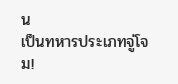น
เป็นทหารประเภทจู่โจม!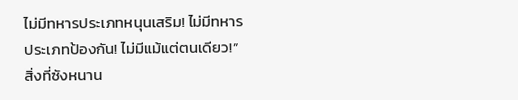ไม่มีทหารประเภทหนุนเสริม! ไม่มีทหาร
ประเภทป้องกัน! ไม่มีแม้แต่ตนเดียว!”
สิ่งที่ซังหนาน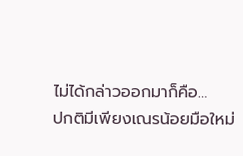ไม่ได้กล่าวออกมาก็คือ…
ปกติมีเพียงเณรน้อยมือใหม่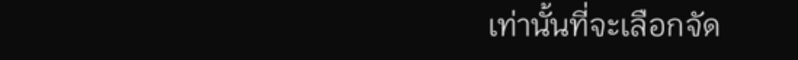เท่านั้นที่จะเลือกจัด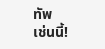ทัพ
เช่นนี้!